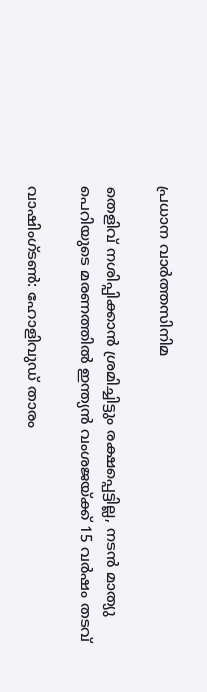പ്രധാന വാർത്തസിനിമ

തെളിവ് നശിപ്പിക്കാൻ ശ്രമിച്ചിട്ടും രക്ഷപ്പെട്ടില്ല, നടൻ മാത്യു പെറിയുടെ മരണത്തിൽ ഇന്ത്യൻ വംശജയ്ക്ക് 15 വർഷം തടവ്

വാഷിംഗ്‌ടൺ: ഹോളിവുഡ് താരം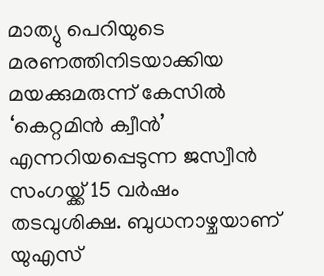മാത്യു പെറിയുടെ മരണത്തിനിടയാക്കിയ മയക്കുമരുന്ന് കേസിൽ ‘കെറ്റമിൻ ക്വീൻ’ എന്നറിയപ്പെടുന്ന ജസ്വീൻ സംഗയ്ക്ക് 15 വർഷം തടവുശിക്ഷ. ബുധനാഴ്ചയാണ് യുഎസ്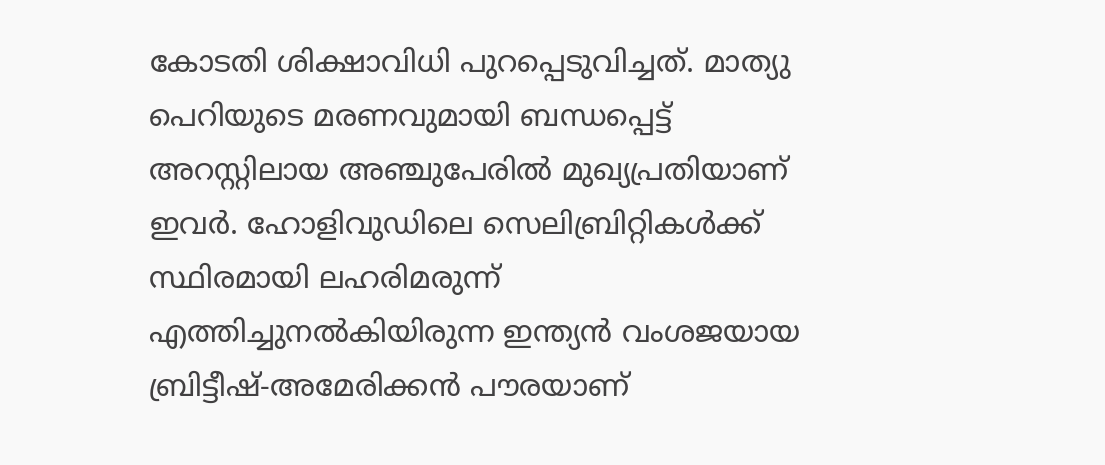കോടതി ശിക്ഷാവിധി പുറപ്പെടുവിച്ചത്. മാത്യു പെറിയുടെ മരണവുമായി ബന്ധപ്പെട്ട് അറസ്റ്റിലായ അഞ്ചുപേരിൽ മുഖ്യപ്രതിയാണ് ഇവർ. ഹോളിവുഡിലെ സെലിബ്രിറ്റികൾക്ക് സ്ഥിരമായി ലഹരിമരുന്ന് എത്തിച്ചുനൽകിയിരുന്ന ഇന്ത്യൻ വംശജയായ ബ്രിട്ടീഷ്-അമേരിക്കൻ പൗരയാണ്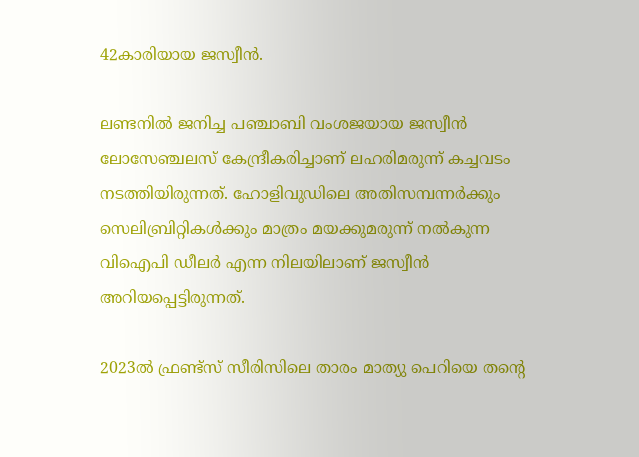42കാരിയായ ജസ്വീൻ.

ലണ്ടനിൽ ജനിച്ച പഞ്ചാബി വംശജയായ ജസ്വീൻ ലോസേഞ്ചലസ് കേന്ദ്രീകരിച്ചാണ് ലഹരിമരുന്ന് കച്ചവടം നടത്തിയിരുന്നത്. ഹോളിവുഡിലെ അതിസമ്പന്നർക്കും സെലിബ്രിറ്റികൾക്കും മാത്രം മയക്കുമരുന്ന് നൽകുന്ന വിഐപി ഡീലർ എന്ന നിലയിലാണ് ജസ്വീൻ അറിയപ്പെട്ടിരുന്നത്.

2023ൽ ഫ്രണ്ട്സ് സീരിസിലെ താരം മാത്യു പെറിയെ തന്റെ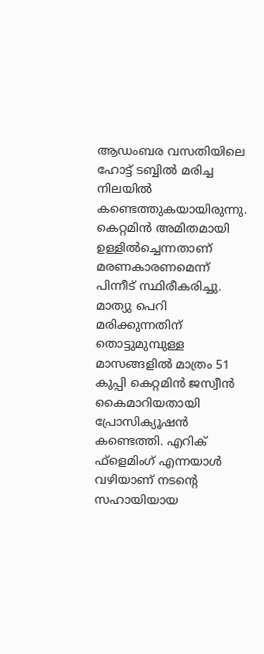ആഡംബര വസതിയിലെ ഹോട്ട് ടബ്ബിൽ മരിച്ച നിലയിൽ കണ്ടെത്തുകയായിരുന്നു. കെറ്റമിൻ അമിതമായി ഉള്ളിൽച്ചെന്നതാണ് മരണകാരണമെന്ന് പിന്നീട് സ്ഥിരീകരിച്ചു. മാത്യു പെറി മരിക്കുന്നതിന് തൊട്ടുമുമ്പുള്ള മാസങ്ങളിൽ മാത്രം 51 കുപ്പി കെറ്റമിൻ ജസ്വീൻ കൈമാറിയതായി പ്രോസിക്യൂഷൻ കണ്ടെത്തി. എറിക് ഫ്‌ളെമിംഗ് എന്നയാൾ വഴിയാണ് നടന്റെ സഹായിയായ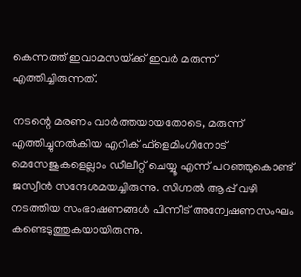കെന്നത്ത് ഇവാമസയ്‌‌ക്ക് ഇവർ മരുന്ന് എത്തിച്ചിരുന്നത്.

നടന്റെ മരണം വാർത്തയായതോടെ, മരുന്ന് എത്തിച്ചുനൽകിയ എറിക് ഫ്‌ളെമിംഗിനോട് മെസേജുകളെല്ലാം ഡീലീറ്റ് ചെയ്യൂ എന്ന് പറഞ്ഞുകൊണ്ട് ജസ്വീൻ സന്ദേശമയച്ചിരുന്നു. സിഗ്നൽ ആപ്പ് വഴി നടത്തിയ സംഭാഷണങ്ങൾ പിന്നീട് അന്വേഷണസംഘം കണ്ടെടുത്തുകയായിരുന്നു.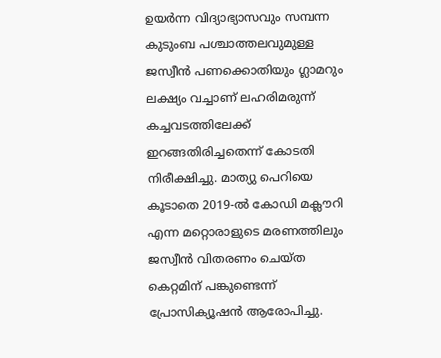ഉയർന്ന വിദ്യാഭ്യാസവും സമ്പന്ന കുടുംബ പശ്ചാത്തലവുമുള്ള ജസ്വീൻ പണക്കൊതിയും ഗ്ലാമറും ലക്ഷ്യം വച്ചാണ് ലഹരിമരുന്ന് കച്ചവടത്തിലേക്ക് ഇറങ്ങതിരിച്ചതെന്ന് കോടതി നിരീക്ഷിച്ചു. മാത്യു പെറിയെ കൂടാതെ 2019-ൽ കോഡി മക്ലൗറി എന്ന മറ്റൊരാളുടെ മരണത്തിലും ജസ്വീൻ വിതരണം ചെയ്ത കെറ്റമിന് പങ്കുണ്ടെന്ന് പ്രോസിക്യൂഷൻ ആരോപിച്ചു.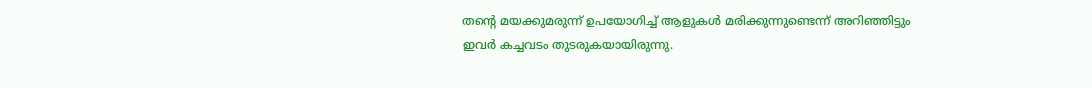തന്റെ മയക്കുമരുന്ന് ഉപയോഗിച്ച് ആളുകൾ മരിക്കുന്നുണ്ടെന്ന് അറിഞ്ഞിട്ടും ഇവർ കച്ചവടം തുടരുകയായിരുന്നു.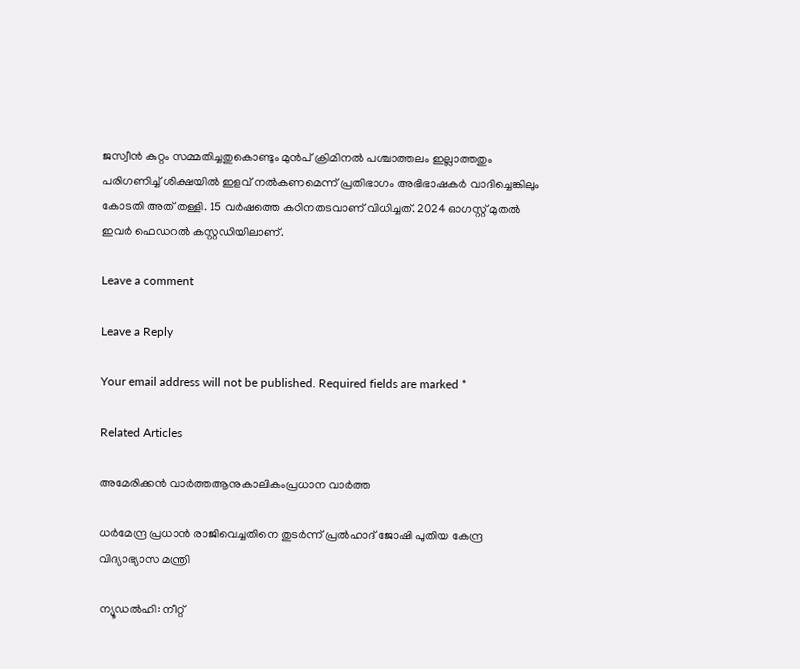ജസ്വീൻ കുറ്റം സമ്മതിച്ചതുകൊണ്ടും മുൻപ് ക്രിമിനൽ പശ്ചാത്തലം ഇല്ലാത്തതും പരിഗണിച്ച് ശിക്ഷയിൽ ഇളവ് നൽകണമെന്ന് പ്രതിഭാഗം അഭിഭാഷകർ വാദിച്ചെങ്കിലും കോടതി അത് തള്ളി. 15 വർഷത്തെ കഠിനതടവാണ് വിധിച്ചത്. 2024 ഓഗസ്റ്റ് മുതൽ ഇവർ ഫെഡറൽ കസ്റ്റഡിയിലാണ്.

Leave a comment

Leave a Reply

Your email address will not be published. Required fields are marked *

Related Articles

അമേരിക്കൻ വാർത്തആനുകാലികംപ്രധാന വാർത്ത

ധർമേന്ദ്ര പ്രധാൻ രാജിവെച്ചതിനെ തുടർന്ന് പ്രൽഹാദ് ജോഷി പുതിയ കേന്ദ്ര വിദ്യാഭ്യാസ മന്ത്രി

ന്യൂഡൽഹി: നീറ്റ്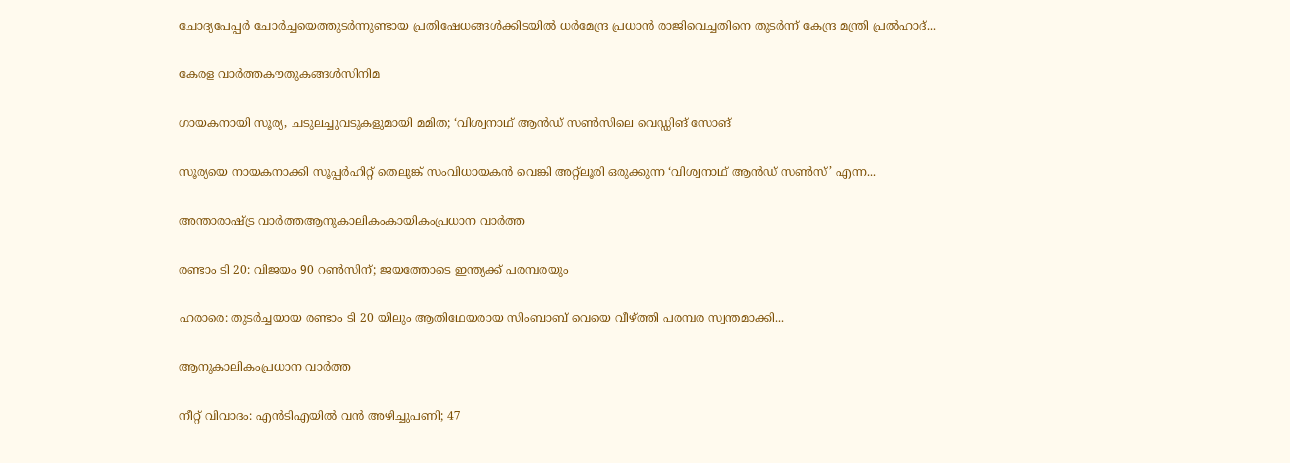ചോദ്യപേപ്പർ ചോർച്ചയെത്തുടർന്നുണ്ടായ പ്രതിഷേധങ്ങൾക്കിടയിൽ ധർമേന്ദ്ര പ്രധാൻ രാജിവെച്ചതിനെ തുടർന്ന് കേന്ദ്ര മന്ത്രി പ്രൽഹാദ്...

കേരള വാർത്തകൗതുകങ്ങൾസിനിമ

ഗായകനായി സൂര്യ, ചടുലച്ചുവടുകളുമായി മമിത; ‘വിശ്വനാഥ് ആന്‍ഡ് സണ്‍സിലെ വെഡ്ഡിങ് സോങ്

സൂര്യയെ നായകനാക്കി സൂപ്പർഹിറ്റ് തെലുങ്ക് സംവിധായകൻ വെങ്കി അറ്റ്‌ലൂരി ഒരുക്കുന്ന ‘വിശ്വനാഥ് ആൻഡ് സൺസ്’ എന്ന...

അന്താരാഷ്ട്ര വാർത്തആനുകാലികംകായികംപ്രധാന വാർത്ത

രണ്ടാം ടി 20: വിജയം 90 റണ്‍സിന്; ജയത്തോടെ ഇന്ത്യക്ക് പരമ്പരയും

ഹരാരെ: തുടര്‍ച്ചയായ രണ്ടാം ടി 20 യിലും ആതിഥേയരായ സിംബാബ് വെയെ വീഴ്ത്തി പരമ്പര സ്വന്തമാക്കി...

ആനുകാലികംപ്രധാന വാർത്ത

നീറ്റ് വിവാദം: എൻടിഎയിൽ വൻ അഴിച്ചുപണി; 47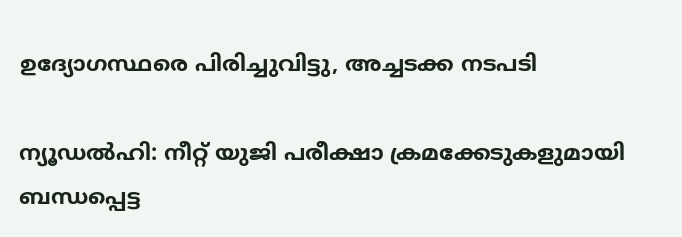ഉദ്യോഗസ്ഥരെ പിരിച്ചുവിട്ടു, അച്ചടക്ക നടപടി

ന്യൂഡൽഹി: നീറ്റ് യുജി പരീക്ഷാ ക്രമക്കേടുകളുമായി ബന്ധപ്പെട്ട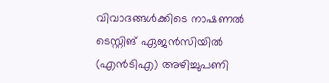വിവാദങ്ങൾക്കിടെ നാഷണൽ ടെസ്റ്റിങ് ഏജൻസിയിൽ (എൻടിഎ) അഴിച്ചുപണി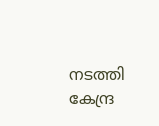നടത്തി കേന്ദ്ര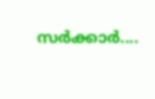സർക്കാർ....